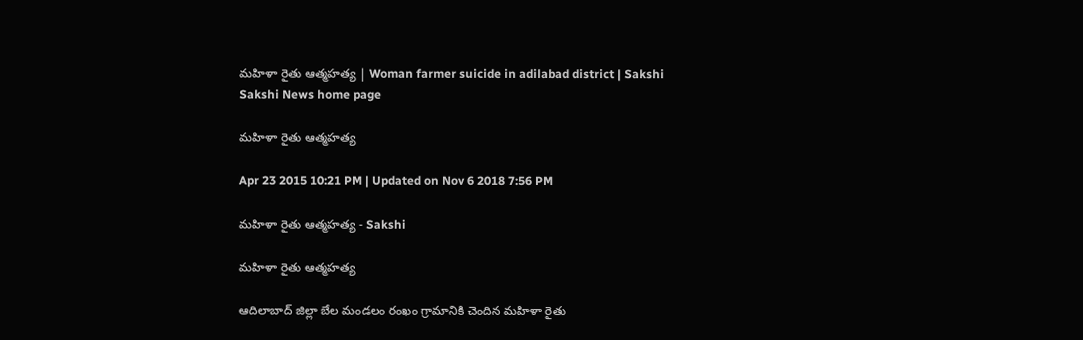మహిళా రైతు ఆత్మహత్య | Woman farmer suicide in adilabad district | Sakshi
Sakshi News home page

మహిళా రైతు ఆత్మహత్య

Apr 23 2015 10:21 PM | Updated on Nov 6 2018 7:56 PM

మహిళా రైతు ఆత్మహత్య - Sakshi

మహిళా రైతు ఆత్మహత్య

ఆదిలాబాద్ జిల్లా బేల మండలం రంఖం గ్రామానికి చెందిన మహిళా రైతు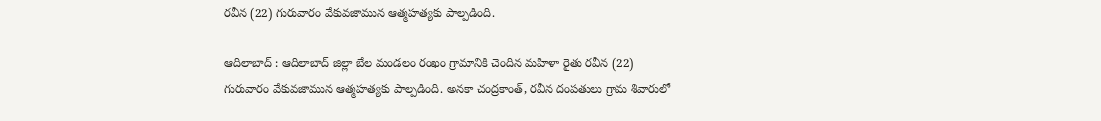రవీన (22) గురువారం వేకువజామున ఆత్మహత్యకు పాల్పడింది.

ఆదిలాబాద్ : ఆదిలాబాద్ జిల్లా బేల మండలం రంఖం గ్రామానికి చెందిన మహిళా రైతు రవీన (22) గురువారం వేకువజామున ఆత్మహత్యకు పాల్పడింది. అనకా చంద్రకాంత్, రవీన దంపతులు గ్రామ శివారులో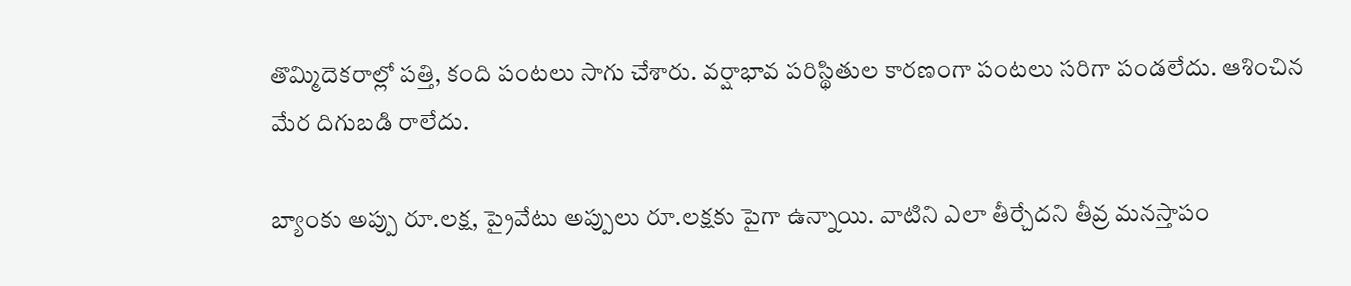తొమ్మిదెకరాల్లో పత్తి, కంది పంటలు సాగు చేశారు. వర్షాభావ పరిస్థితుల కారణంగా పంటలు సరిగా పండలేదు. ఆశించిన మేర దిగుబడి రాలేదు.

బ్యాంకు అప్పు రూ.లక్ష, ప్రైవేటు అప్పులు రూ.లక్షకు పైగా ఉన్నాయి. వాటిని ఎలా తీర్చేదని తీవ్ర మనస్తాపం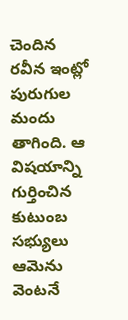చెందిన రవీన ఇంట్లో పురుగుల మందు తాగింది. ఆ విషయాన్ని గుర్తించిన కుటుంబ సభ్యులు ఆమెను వెంటనే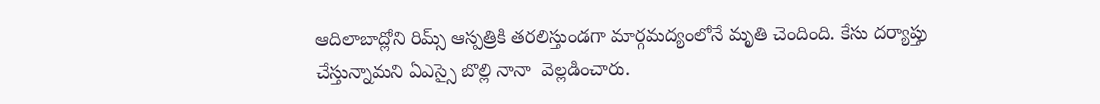ఆదిలాబాద్లోని రిమ్స్ ఆస్పత్రికి తరలిస్తుండగా మార్గమద్యంలోనే మృతి చెందింది. కేసు దర్యాప్తు చేస్తున్నామని ఏఎస్సై బొల్లి నానా  వెల్లడించారు.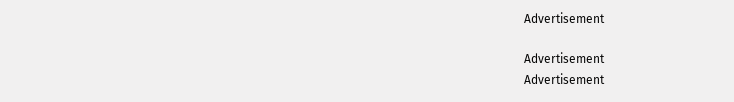Advertisement

Advertisement
Advertisement